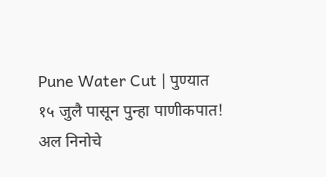Pune Water Cut | पुण्यात १५ जुलै पासून पुन्हा पाणीकपात!
अल निनोचे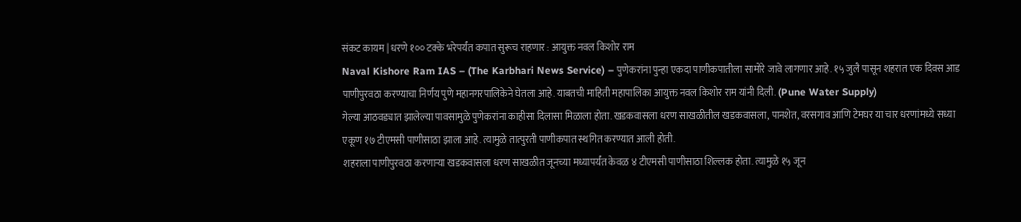संकट कायम | धरणे १०० टक्के भरेपर्यंत कपात सुरूच राहणार : आयुक्त नवल किशोर राम
Naval Kishore Ram IAS – (The Karbhari News Service) – पुणेकरांना पुन्हा एकदा पाणीकपातीला सामोरे जावे लागणार आहे. १५ जुलै पासून शहरात एक दिवस आड पाणीपुरवठा करण्याचा निर्णय पुणे महानगरपालिकेने घेतला आहे. याबतची माहिती महापालिका आयुक्त नवल किशोर राम यांनी दिली. (Pune Water Supply)
गेल्या आठवड्यात झालेल्या पावसामुळे पुणेकरांना काहीसा दिलासा मिळाला होता. खडकवासला धरण साखळीतील खडकवासला, पानशेत, वरसगाव आणि टेमघर या चार धरणांमध्ये सध्या एकूण १७ टीएमसी पाणीसाठा झाला आहे. त्यामुळे तात्पुरती पाणीकपात स्थगित करण्यात आली होती.
शहराला पाणीपुरवठा करणाऱ्या खडकवासला धरण साखळीत जूनच्या मध्यापर्यंत केवळ ४ टीएमसी पाणीसाठा शिल्लक होता. त्यामुळे १५ जून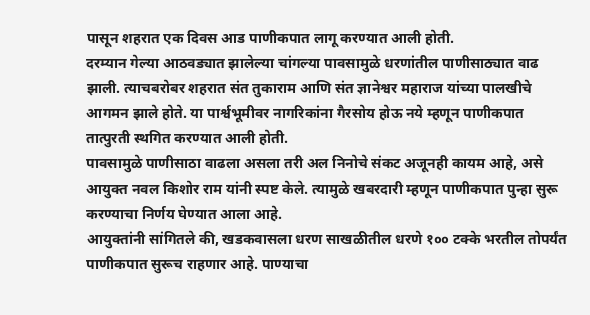पासून शहरात एक दिवस आड पाणीकपात लागू करण्यात आली होती.
दरम्यान गेल्या आठवड्यात झालेल्या चांगल्या पावसामुळे धरणांतील पाणीसाठ्यात वाढ झाली. त्याचबरोबर शहरात संत तुकाराम आणि संत ज्ञानेश्वर महाराज यांच्या पालखीचे आगमन झाले होते. या पार्श्वभूमीवर नागरिकांना गैरसोय होऊ नये म्हणून पाणीकपात तात्पुरती स्थगित करण्यात आली होती.
पावसामुळे पाणीसाठा वाढला असला तरी अल निनोचे संकट अजूनही कायम आहे, असे आयुक्त नवल किशोर राम यांनी स्पष्ट केले. त्यामुळे खबरदारी म्हणून पाणीकपात पुन्हा सुरू करण्याचा निर्णय घेण्यात आला आहे.
आयुक्तांनी सांगितले की, खडकवासला धरण साखळीतील धरणे १०० टक्के भरतील तोपर्यंत पाणीकपात सुरूच राहणार आहे. पाण्याचा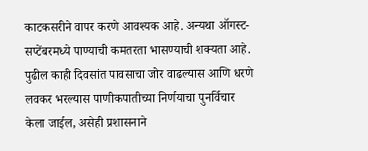काटकसरीने वापर करणे आवश्यक आहे. अन्यथा ऑगस्ट-सप्टेंबरमध्ये पाण्याची कमतरता भासण्याची शक्यता आहे.
पुढील काही दिवसांत पावसाचा जोर वाढल्यास आणि धरणे लवकर भरल्यास पाणीकपातीच्या निर्णयाचा पुनर्विचार केला जाईल, असेही प्रशासनाने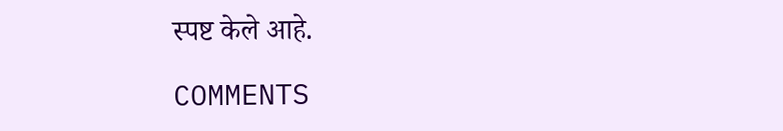स्पष्ट केले आहे.

COMMENTS